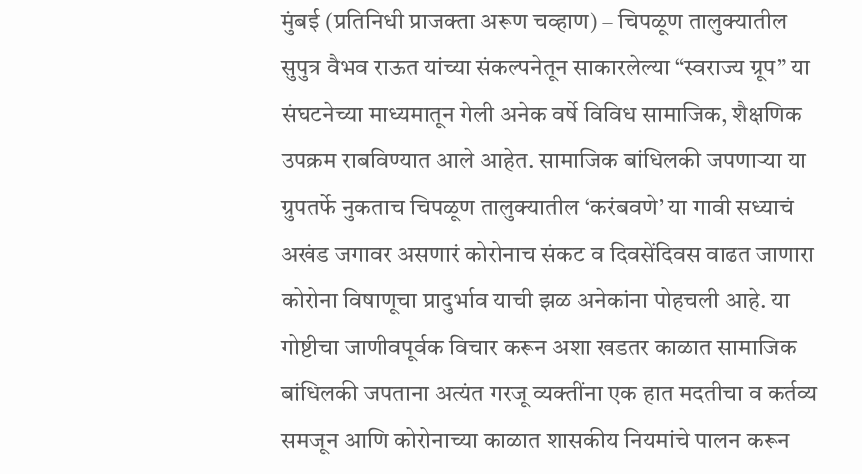मुंबई (प्रतिनिधी प्राजक्ता अरूण चव्हाण) – चिपळूण तालुक्यातील सुपुत्र वैभव राऊत यांच्या संकल्पनेतून साकारलेल्या “स्वराज्य ग्रूप” या संघटनेच्या माध्यमातून गेली अनेक वर्षे विविध सामाजिक, शैक्षणिक उपक्रम राबविण्यात आले आहेत. सामाजिक बांधिलकी जपणाऱ्या या ग्रुपतर्फे नुकताच चिपळूण तालुक्यातील ‘करंबवणे’ या गावी सध्याचं अखंड जगावर असणारं कोरोनाच संकट व दिवसेंदिवस वाढत जाणारा कोरोना विषाणूचा प्रादुर्भाव याची झळ अनेकांना पोहचली आहे. या गोष्टीचा जाणीवपूर्वक विचार करून अशा खडतर काळात सामाजिक बांधिलकी जपताना अत्यंत गरजू व्यक्तींना एक हात मदतीचा व कर्तव्य समजून आणि कोरोनाच्या काळात शासकीय नियमांचे पालन करून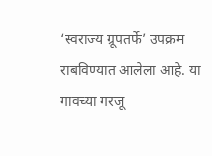‘स्वराज्य ग्रूपतर्फे’ उपक्रम राबविण्यात आलेला आहे. या गावच्या गरजू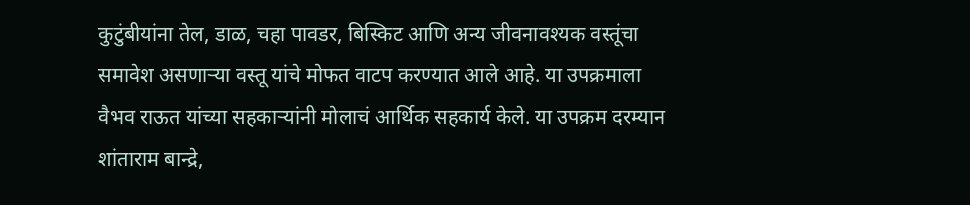कुटुंबीयांना तेल, डाळ, चहा पावडर, बिस्किट आणि अन्य जीवनावश्यक वस्तूंचा समावेश असणाऱ्या वस्तू यांचे मोफत वाटप करण्यात आले आहे. या उपक्रमाला वैभव राऊत यांच्या सहकाऱ्यांनी मोलाचं आर्थिक सहकार्य केले. या उपक्रम दरम्यान शांताराम बान्द्रे,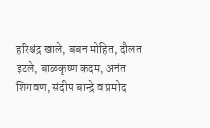हरिश्चंद्र खाले, बबन मोहित, दौलत इटले, बाळकृष्ण कदम, अनंत शिगवण, संदीप बान्द्रे व प्रमोद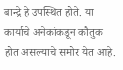बान्द्रे हे उपस्थित होते. या कार्याचे अनेकांकडून कौतुक होत असल्याचे समोर येत आहे.